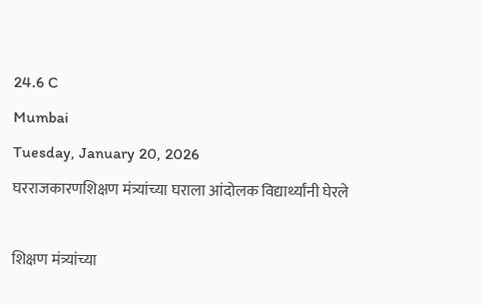24.6 C
Mumbai
Tuesday, January 20, 2026
घरराजकारणशिक्षण मंत्र्यांच्या घराला आंदोलक विद्यार्थ्यांनी घेरले

शिक्षण मंत्र्यांच्या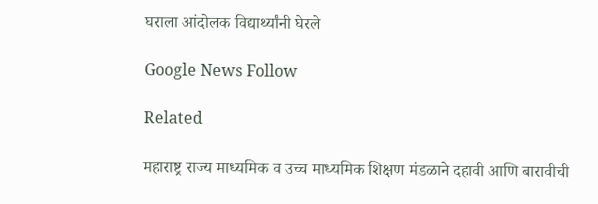घराला आंदोलक विद्यार्थ्यांनी घेरले

Google News Follow

Related

महाराष्ट्र राज्य माध्यमिक व उच्च माध्यमिक शिक्षण मंडळाने दहावी आणि बारावीची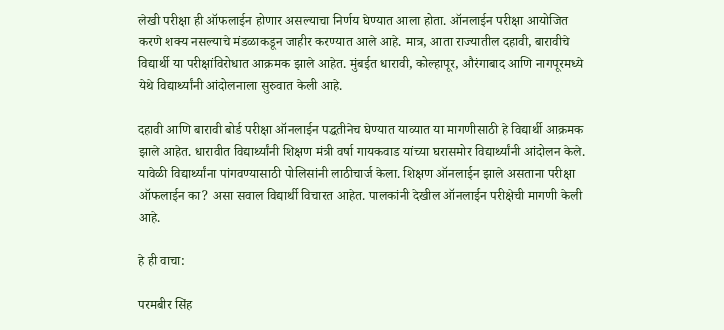लेखी परीक्षा ही ऑफलाईन होणार असल्याचा निर्णय घेण्यात आला होता. ऑनलाईन परीक्षा आयोजित करणे शक्य नसल्याचे मंडळाकडून जाहीर करण्यात आले आहे. मात्र, आता राज्यातील दहावी, बारावीचे विद्यार्थी या परीक्षांविरोधात आक्रमक झाले आहेत. मुंबईत धारावी, कोल्हापूर, औरंगाबाद आणि नागपूरमध्ये येथे विद्यार्थ्यांनी आंदोलनाला सुरुवात केली आहे.

दहावी आणि बारावी बोर्ड परीक्षा ऑनलाईन पद्धतीनेच घेण्यात याव्यात या मागणीसाठी हे विद्यार्थी आक्रमक झाले आहेत. धारावीत विद्यार्थ्यांनी शिक्षण मंत्री वर्षा गायकवाड यांच्या घरासमोर विद्यार्थ्यांनी आंदोलन केले. यावेळी विद्यार्थ्यांना पांगवण्यासाठी पोलिसांनी लाठीचार्ज केला. शिक्षण ऑनलाईन झाले असताना परीक्षा ऑफलाईन का? असा सवाल विद्यार्थी विचारत आहेत. पालकांनी देखील ऑनलाईन परीक्षेची मागणी केली आहे.

हे ही वाचा:

परमबीर सिंह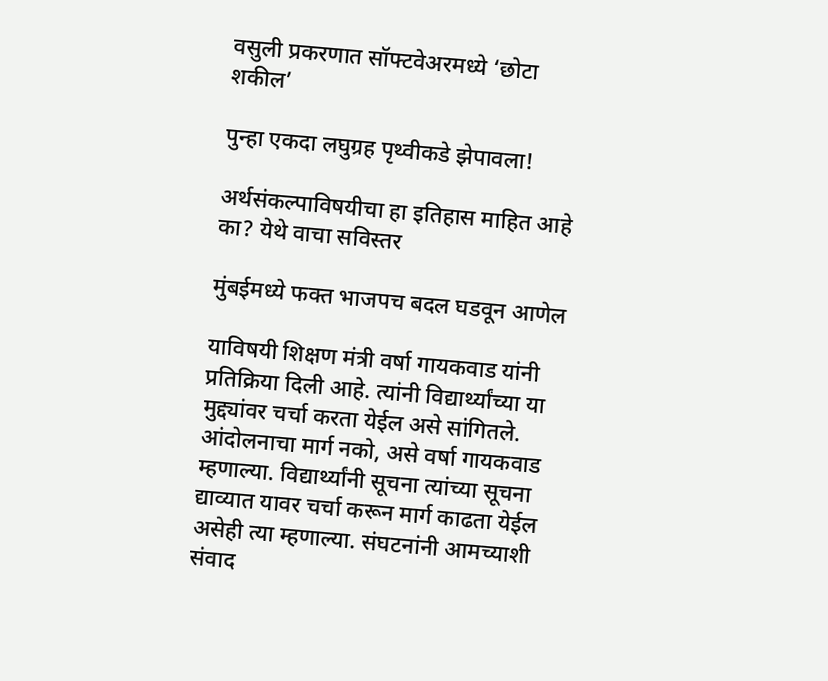वसुली प्रकरणात सॉफ्टवेअरमध्ये ‘छोटा शकील’

पुन्हा एकदा लघुग्रह पृथ्वीकडे झेपावला!

अर्थसंकल्पाविषयीचा हा इतिहास माहित आहे का? येथे वाचा सविस्तर

मुंबईमध्ये फक्त भाजपच बदल घडवून आणेल

याविषयी शिक्षण मंत्री वर्षा गायकवाड यांनी प्रतिक्रिया दिली आहे. त्यांनी विद्यार्थ्यांच्या या मुद्द्यांवर चर्चा करता येईल असे सांगितले. आंदोलनाचा मार्ग नको, असे वर्षा गायकवाड म्हणाल्या. विद्यार्थ्यांनी सूचना त्यांच्या सूचना द्याव्यात यावर चर्चा करून मार्ग काढता येईल असेही त्या म्हणाल्या. संघटनांनी आमच्याशी संवाद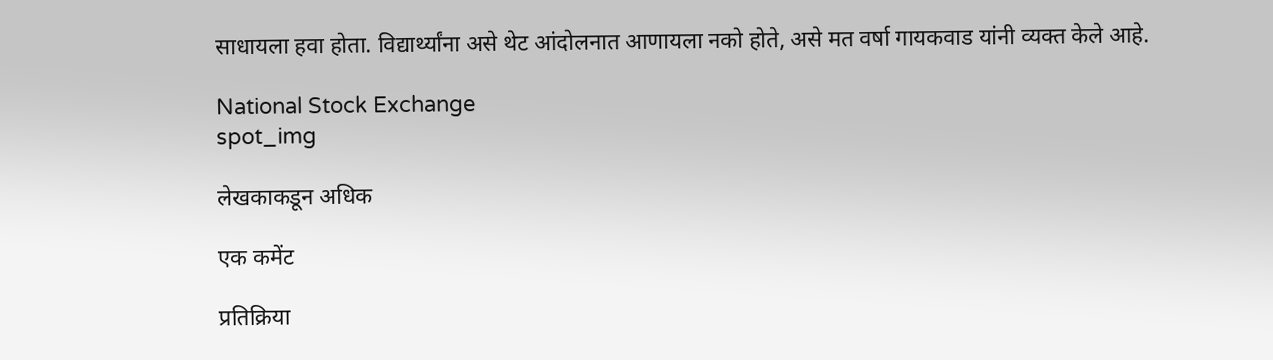साधायला हवा होता. विद्यार्थ्यांना असे थेट आंदोलनात आणायला नको होते, असे मत वर्षा गायकवाड यांनी व्यक्त केले आहे.

National Stock Exchange
spot_img

लेखकाकडून अधिक

एक कमेंट

प्रतिक्रिया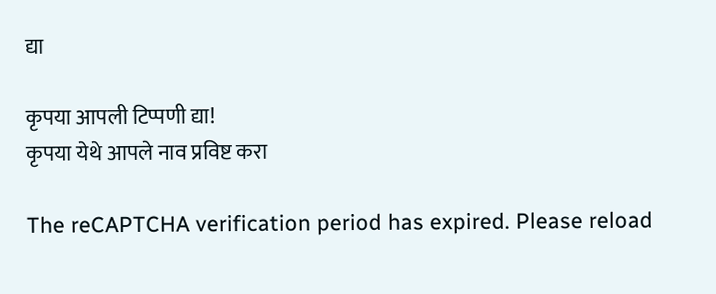द्या

कृपया आपली टिप्पणी द्या!
कृपया येथे आपले नाव प्रविष्ट करा

The reCAPTCHA verification period has expired. Please reload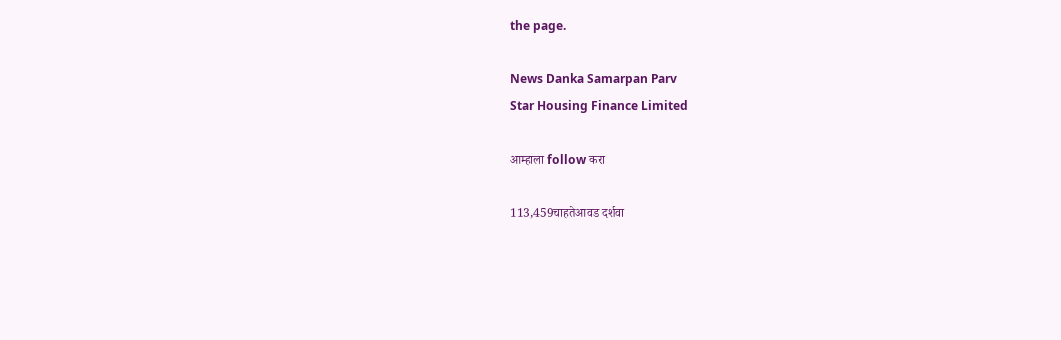the page.

News Danka Samarpan Parv
Star Housing Finance Limited

आम्हाला follow करा

113,459चाहतेआवड दर्शवा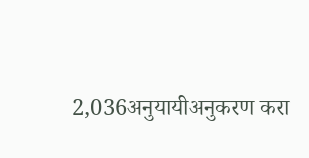2,036अनुयायीअनुकरण करा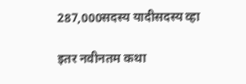287,000सदस्य यादीसदस्य व्हा

इतर नवीनतम कथा